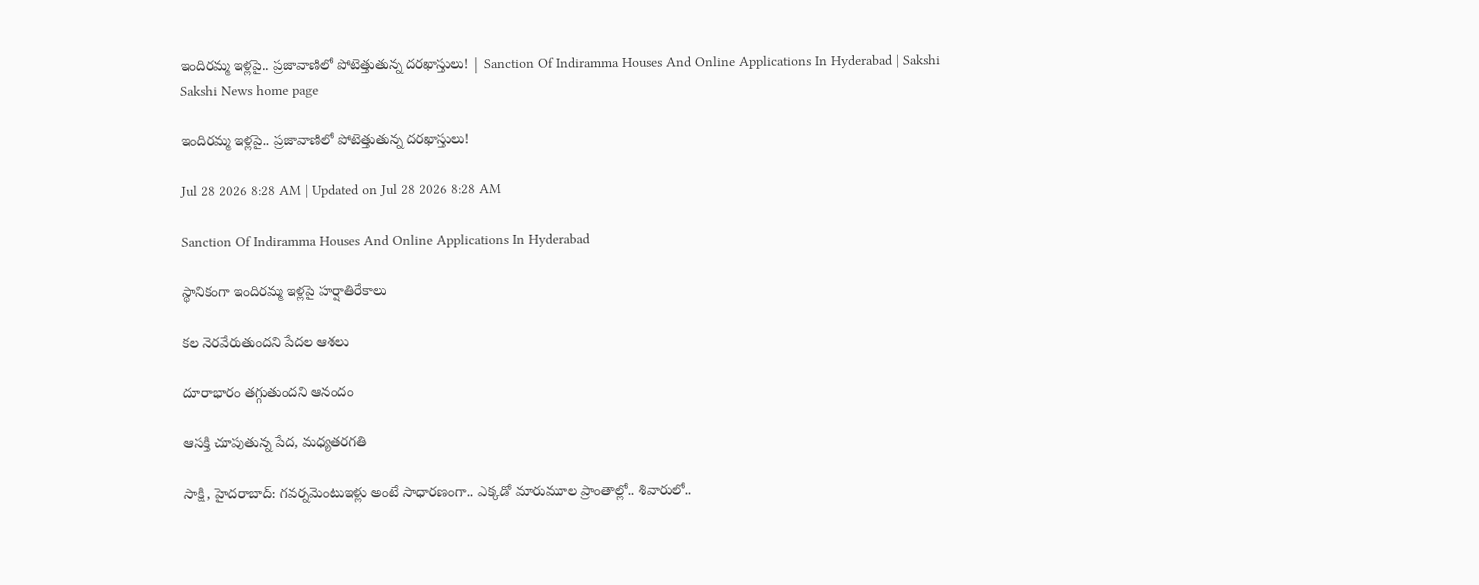ఇందిరమ్మ ఇళ్లపై.. ప్రజావాణిలో పోటెత్తుతున్న దరఖాస్తులు! | Sanction Of Indiramma Houses And Online Applications In Hyderabad | Sakshi
Sakshi News home page

ఇందిరమ్మ ఇళ్లపై.. ప్రజావాణిలో పోటెత్తుతున్న దరఖాస్తులు!

Jul 28 2026 8:28 AM | Updated on Jul 28 2026 8:28 AM

Sanction Of Indiramma Houses And Online Applications In Hyderabad

స్థానికంగా ఇందిరమ్మ ఇళ్లపై హర్షాతిరేకాలు

కల నెరవేరుతుందని పేదల ఆశలు

దూరాభారం తగ్గుతుందని ఆనందం

ఆసక్తి చూపుతున్న పేద, మధ్యతరగతి

సాక్షి, హైదరాబాద్‌: గవర్నమెంటుఇళ్లు అంటే సాధారణంగా.. ఎక్కడో మారుమూల ప్రాంతాల్లో.. శివారులో..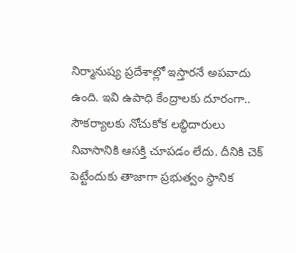నిర్మానుష్య ప్రదేశాల్లో ఇస్తారనే అపవాదు ఉంది. ఇవి ఉపాధి కేంద్రాలకు దూరంగా.. సౌకర్యాలకు నోచుకోక లబ్ధిదారులు నివాసానికి ఆసక్తి చూపడం లేదు. దీనికి చెక్‌ పెట్టేందుకు తాజాగా ప్రభుత్వం స్థానిక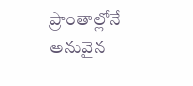ప్రాంతాల్లోనే అనువైన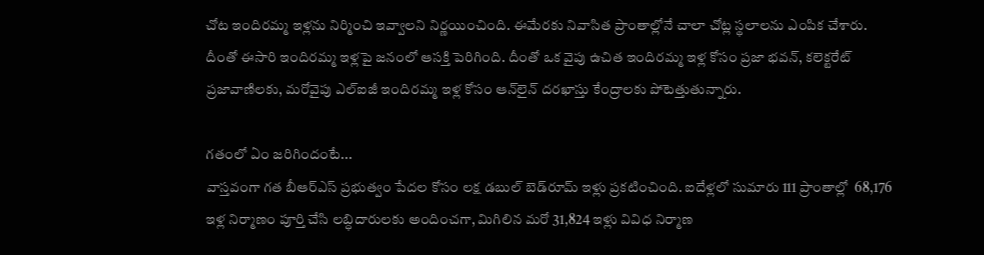చోట ఇందిరమ్మ ఇళ్లను నిర్మించి ఇవ్వాలని నిర్ణయించింది. ఈమేరకు నివాసిత ప్రాంతాల్లోనే చాలా చోట్ల స్థలాలను ఎంపిక చేశారు. దీంతో ఈసారి ఇందిరమ్మ ఇళ్లపై జనంలో ఆసక్తి పెరిగింది. దీంతో ఒక వైపు ఉచిత ఇందిరమ్మ ఇళ్ల కోసం ప్రజా భవన్, కలెక్టరేట్‌ ప్రజావాణిలకు, మరోవైపు ఎల్‌ఐజీ ఇందిరమ్మ ఇళ్ల కోసం ఆన్‌లైన్‌ దరఖాస్తు కేంద్రాలకు పోటెత్తుతున్నారు.

గతంలో ఏం జరిగిందంటే...
వాస్తవంగా గత బీఆర్‌ఎస్‌ ప్రభుత్వం పేదల కోసం లక్ష డబుల్‌ బెడ్‌రూమ్‌ ఇళ్లు ప్రకటించింది. ఐదేళ్లలో సుమారు 111 ప్రాంతాల్లో  68,176  ఇళ్ల నిర్మాణం పూర్తి చేసి లబ్ధిదారులకు అందించగా, మిగిలిన మరో 31,824 ఇళ్లు వివిధ నిర్మాణ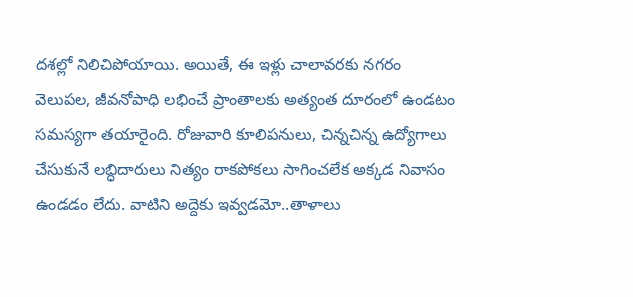దశల్లో నిలిచిపోయాయి. అయితే, ఈ ఇళ్లు చాలావరకు నగరం వెలుపల, జీవనోపాధి లభించే ప్రాంతాలకు అత్యంత దూరంలో ఉండటం సమస్యగా తయారైంది. రోజువారి కూలిపనులు, చిన్నచిన్న ఉద్యోగాలు చేసుకునే లబ్ధిదారులు నిత్యం రాకపోకలు సాగించలేక అక్కడ నివాసం ఉండడం లేదు. వాటిని అద్దెకు ఇవ్వడమో..తాళాలు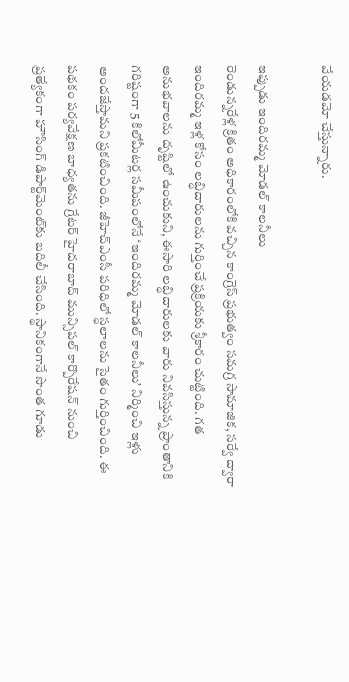వేయడమో చేస్తున్నారు.

ఇప్పుడు ఇందిరమ్మ మోడల్‌ కాలనీలు
రెండున్నరేళ్ల క్రితం అధికారంలోకి వచ్చిన కాంగ్రెస్‌ ప్రభుత్వం సమగ్ర సామాజిక, సర్వే ద్వారా ఇందిరమ్మ ఇళ్ల కోసం లబ్ధిదారులను గుర్తించే ప్రక్రియకు శ్రీకారం చుట్టింది. గత అనుభవాలను దృష్టిలో ఉంచుకుని, ఈసారి లబ్ధిదారులకు వారు నివసిస్తున్న ప్రాంతానికి గరిష్టంగా 5 కిలోమీటర్ల సమీపంలోనే ‘ఇందిరమ్మ మోడల్‌ కాలనీలు’ నిర్మించి ఇళ్లు అందజేస్తామని ప్రకటించింది. జీహెచ్‌ఎంసీ పరిధిలో స్ధలాలను సైతం గుర్తించింది. ఈ పథకం పర్యవేక్షణ బాధ్యతను గ్రేటర్‌ హైదరాబాద్‌ మున్సిపల్‌ కార్పొరేషన్‌ నుంచి ప్రత్యేకంగా హౌసింగ్‌ డిపార్ట్‌మెంట్‌కు బదిలీ చేసింది. స్థానికంగానే సొంత గూడు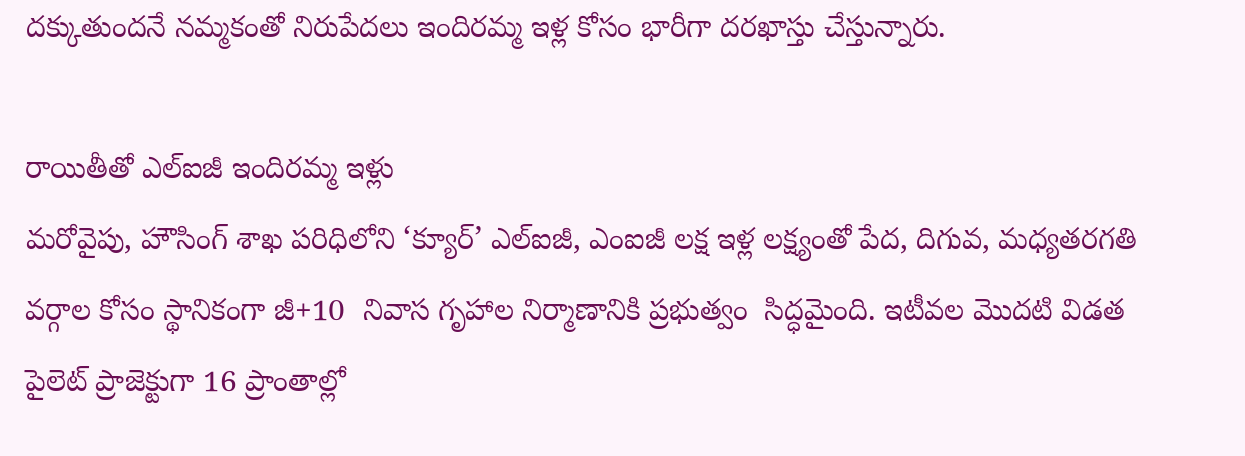దక్కుతుందనే నమ్మకంతో నిరుపేదలు ఇందిరమ్మ ఇళ్ల కోసం భారీగా దరఖాస్తు చేస్తున్నారు.

రాయితీతో ఎల్‌ఐజీ ఇందిరమ్మ ఇళ్లు
మరోవైపు, హౌసింగ్‌ శాఖ పరిధిలోని ‘క్యూర్‌’ ఎల్‌ఐజీ, ఎంఐజీ లక్ష ఇళ్ల లక్ష్యంతో పేద, దిగువ, మధ్యతరగతి వర్గాల కోసం స్థానికంగా జీ+10  నివాస గృహాల నిర్మాణానికి ప్రభుత్వం  సిద్ధమైంది. ఇటీవల మొదటి విడత పైలెట్‌ ప్రాజెక్టుగా 16 ప్రాంతాల్లో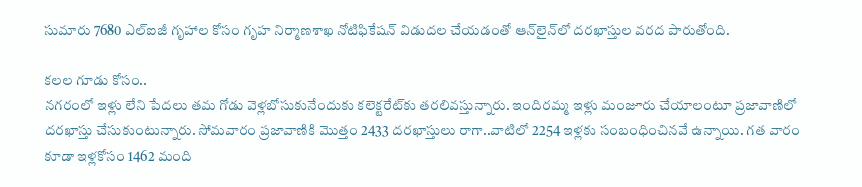సుమారు 7680 ఎల్‌ఐజీ గృహాల కోసం గృహ నిర్మాణశాఖ నోటిఫికేషన్‌ విడుదల చేయడంతో ఆన్‌లైన్‌లో దరఖాస్తుల వరద పారుతోంది.

కలల గూడు కోసం..
నగరంలో ఇళ్లు లేని పేదలు తమ గోడు వెళ్లబోసుకునేందుకు కలెక్టరేట్‌కు తరలివస్తున్నారు. ఇందిరమ్మ ఇళ్లు మంజూరు చేయాలంటూ ప్రజావాణిలో దరఖాస్తు చేసుకుంటున్నారు. సోమవారం ప్రజావాణికి మొత్తం 2433 దరఖాస్తులు రాగా..వాటిలో 2254 ఇళ్లకు సంబంధించినవే ఉన్నాయి. గత వారం కూడా ఇళ్లకోసం 1462 మంది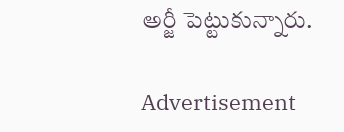అర్జీ పెట్టుకున్నారు.

Advertisement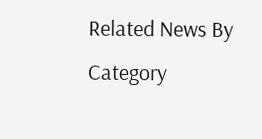Related News By Category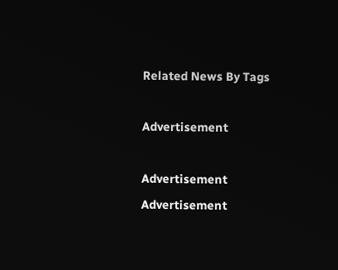Related News By Tags

Advertisement

Advertisement
Advertisement